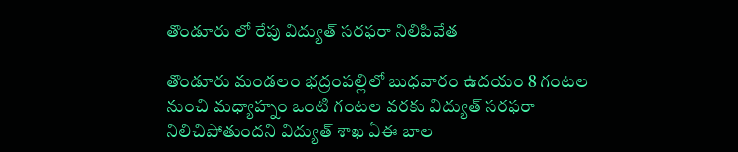తొండూరు లో రేపు విద్యుత్ సరఫరా నిలిపివేత

తొండూరు మండలం భద్రంపల్లిలో బుధవారం ఉదయం 8 గంటల నుంచి మధ్యాహ్నం ఒంటి గంటల వరకు విద్యుత్ సరఫరా నిలిచిపోతుందని విద్యుత్ శాఖ ఏఈ బాల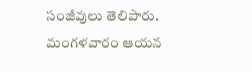సంజీవులు తెలిపారు. మంగళవారం ఆయన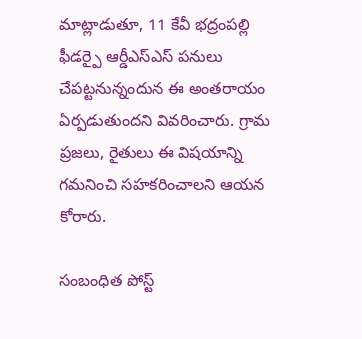మాట్లాడుతూ, 11 కేవీ భద్రంపల్లి ఫీడర్పై ఆర్డీఎస్ఎస్ పనులు చేపట్టనున్నందున ఈ అంతరాయం ఏర్పడుతుందని వివరించారు. గ్రామ ప్రజలు, రైతులు ఈ విషయాన్ని గమనించి సహకరించాలని ఆయన కోరారు.

సంబంధిత పోస్ట్